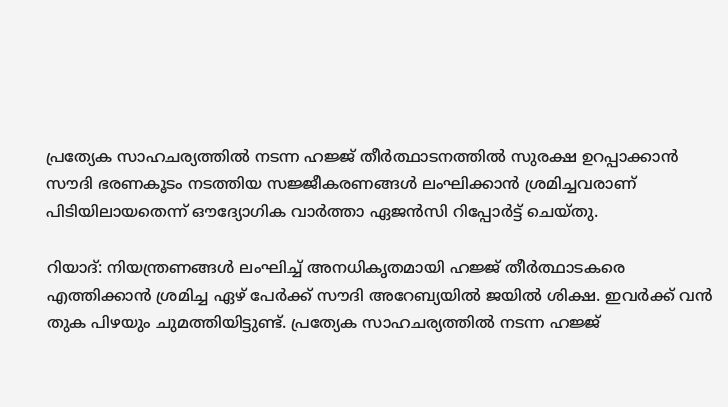പ്രത്യേക സാഹചര്യത്തില്‍ നടന്ന ഹജ്ജ് തീര്‍ത്ഥാടനത്തില്‍ സുരക്ഷ ഉറപ്പാക്കാന്‍ സൗദി ഭരണകൂടം നടത്തിയ സജ്ജീകരണങ്ങള്‍ ലംഘിക്കാന്‍ ശ്രമിച്ചവരാണ് പിടിയിലായതെന്ന് ഔദ്യോഗിക വാര്‍ത്താ ഏജന്‍സി റിപ്പോര്‍ട്ട് ചെയ്തു.

റിയാദ്: നിയന്ത്രണങ്ങള്‍ ലംഘിച്ച് അനധികൃതമായി ഹജ്ജ് തീര്‍ത്ഥാടകരെ എത്തിക്കാന്‍ ശ്രമിച്ച ഏഴ് പേര്‍ക്ക് സൗദി അറേബ്യയില്‍ ജയില്‍ ശിക്ഷ. ഇവര്‍ക്ക് വന്‍ തുക പിഴയും ചുമത്തിയിട്ടുണ്ട്. പ്രത്യേക സാഹചര്യത്തില്‍ നടന്ന ഹജ്ജ്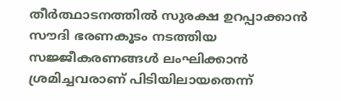തീര്‍ത്ഥാടനത്തില്‍ സുരക്ഷ ഉറപ്പാക്കാന്‍ സൗദി ഭരണകൂടം നടത്തിയ സജ്ജീകരണങ്ങള്‍ ലംഘിക്കാന്‍ ശ്രമിച്ചവരാണ് പിടിയിലായതെന്ന്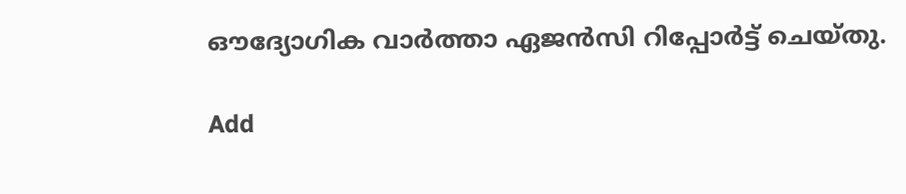ഔദ്യോഗിക വാര്‍ത്താ ഏജന്‍സി റിപ്പോര്‍ട്ട് ചെയ്തു.

Add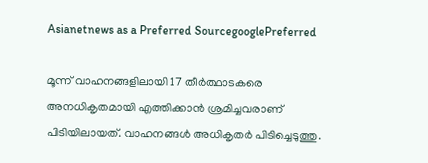Asianetnews as a Preferred SourcegooglePreferred

മൂന്ന് വാഹനങ്ങളിലായി 17 തീര്‍ത്ഥാടകരെ അനധികൃതമായി എത്തിക്കാന്‍ ശ്രമിച്ചവരാണ് പിടിയിലായത്. വാഹനങ്ങള്‍ അധികൃതര്‍ പിടിച്ചെടുത്തു.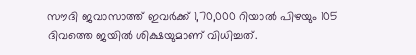സൗദി ജവാസാത്ത് ഇവര്‍ക്ക് 1,70,000 റിയാല്‍ പിഴയും 105 ദിവത്തെ ജയില്‍ ശിക്ഷയുമാണ് വിധിച്ചത്.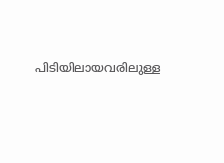പിടിയിലായവരിലുള്ള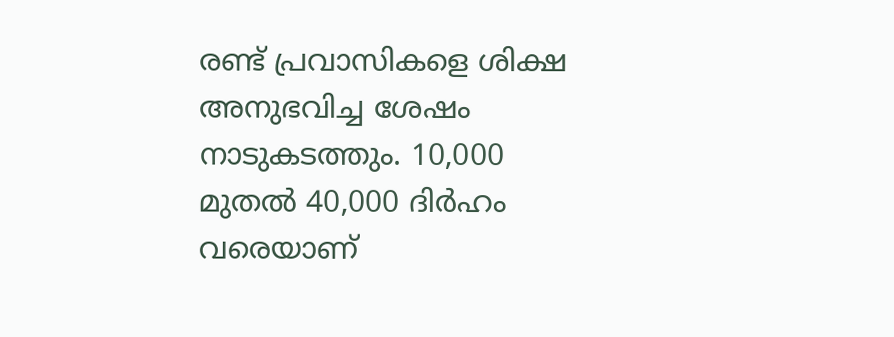രണ്ട് പ്രവാസികളെ ശിക്ഷ അനുഭവിച്ച ശേഷം നാടുകടത്തും. 10,000 മുതല്‍ 40,000 ദിര്‍ഹം വരെയാണ്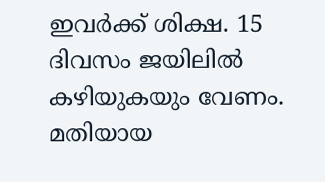ഇവര്‍ക്ക് ശിക്ഷ. 15 ദിവസം ജയിലില്‍ കഴിയുകയും വേണം. മതിയായ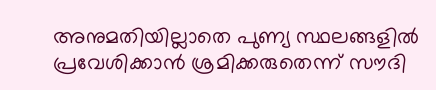അനുമതിയില്ലാതെ പുണ്യ സ്ഥലങ്ങളില്‍ പ്രവേശിക്കാന്‍ ശ്രമിക്കരുതെന്ന് സൗദി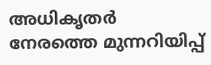അധികൃതര്‍ നേരത്തെ മുന്നറിയിപ്പ്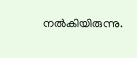നല്‍കിയിരുന്നു.